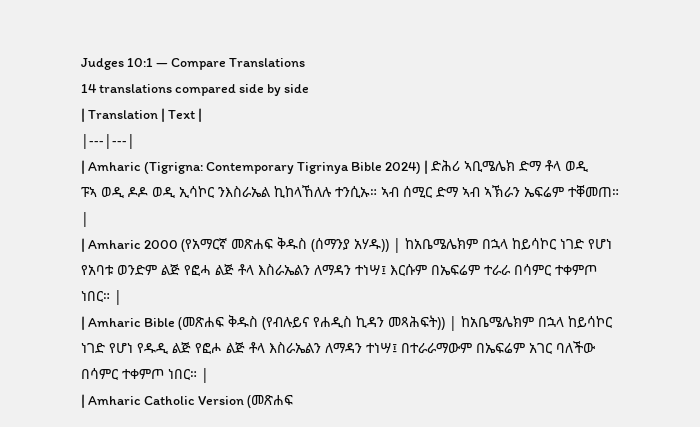Judges 10:1 — Compare Translations
14 translations compared side by side
| Translation | Text |
|---|---|
| Amharic (Tigrigna: Contemporary Tigrinya Bible 2024) | ድሕሪ ኣቢሜሌክ ድማ ቶላ ወዲ ፑኣ ወዲ ዶዶ ወዲ ኢሳኮር ንእስራኤል ኪከላኸለሉ ተንሲኡ። ኣብ ሰሚር ድማ ኣብ ኣኽራን ኤፍሬም ተቐመጠ። |
| Amharic 2000 (የአማርኛ መጽሐፍ ቅዱስ (ሰማንያ አሃዱ)) | ከአቤሜሌክም በኋላ ከይሳኮር ነገድ የሆነ የአባቱ ወንድም ልጅ የፎሓ ልጅ ቶላ እስራኤልን ለማዳን ተነሣ፤ እርሱም በኤፍሬም ተራራ በሳምር ተቀምጦ ነበር። |
| Amharic Bible (መጽሐፍ ቅዱስ (የብሉይና የሐዲስ ኪዳን መጻሕፍት)) | ከአቤሜሌክም በኋላ ከይሳኮር ነገድ የሆነ የዱዲ ልጅ የፎሖ ልጅ ቶላ እስራኤልን ለማዳን ተነሣ፤ በተራራማውም በኤፍሬም አገር ባለችው በሳምር ተቀምጦ ነበር። |
| Amharic Catholic Version (መጽሐፍ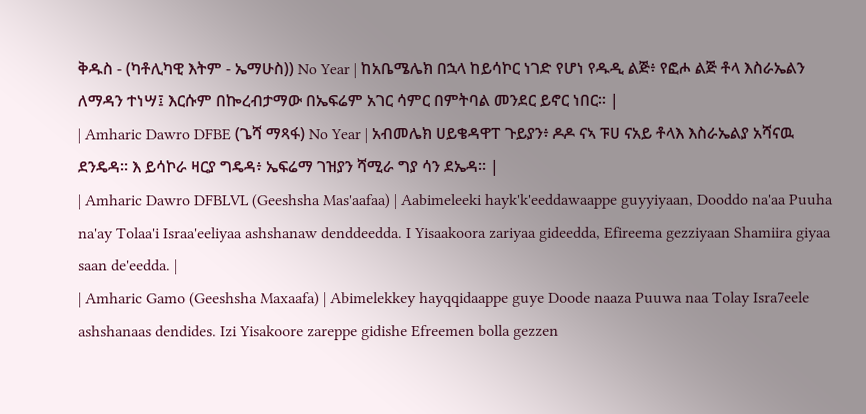ቅዱስ - (ካቶሊካዊ እትም - ኤማሁስ)) No Year | ከአቤሜሌክ በኋላ ከይሳኮር ነገድ የሆነ የዱዲ ልጅ፥ የፎሖ ልጅ ቶላ እስራኤልን ለማዳን ተነሣ፤ እርሱም በኰረብታማው በኤፍሬም አገር ሳምር በምትባል መንደር ይኖር ነበር። |
| Amharic Dawro DFBE (ጌሻ ማጻፋ) No Year | አብመሌክ ሀይቄዳዋፐ ጉይያን፥ ዶዶ ናኣ ፑሀ ናአይ ቶላእ እስራኤልያ አሻናዉ ደንዴዳ። እ ይሳኮራ ዛርያ ግዴዳ፥ ኤፍሬማ ገዝያን ሻሚራ ግያ ሳን ደኤዳ። |
| Amharic Dawro DFBLVL (Geeshsha Mas'aafaa) | Aabimeleeki hayk'k'eeddawaappe guyyiyaan, Dooddo na'aa Puuha na'ay Tolaa'i Israa'eeliyaa ashshanaw denddeedda. I Yisaakoora zariyaa gideedda, Efireema gezziyaan Shamiira giyaa saan de'eedda. |
| Amharic Gamo (Geeshsha Maxaafa) | Abimelekkey hayqqidaappe guye Doode naaza Puuwa naa Tolay Isra7eele ashshanaas dendides. Izi Yisakoore zareppe gidishe Efreemen bolla gezzen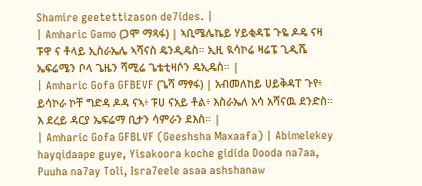Shamire geetettizason de7ides. |
| Amharic Gamo (ጋሞ ማጻፋ) | ኣቢሜሌኬይ ሃይቂዳፔ ጉዬ ዶዴ ናዛ ፑዋ ና ቶላይ ኢስራኤሌ ኣሻናስ ዴንዲዴስ። ኢዚ ዪሳኮሬ ዛሬፔ ጊዲሼ ኤፍሬሜን ቦላ ጌዜን ሻሚሬ ጌቴቲዛሶን ዴኢዴስ። |
| Amharic Gofa GFBEVF (ጌሻ ማፃፋ) | አብመለከይ ሀይቅዳፐ ጉየ፥ ይሳኮራ ኮቸ ግድዳ ዶዳ ናኣ፥ ፑሀ ናአይ ቶል፥ እስራኤለ አሳ አሻናዉ ደንድስ። እ ደረይ ዳርያ ኤፍሬማ ቢታን ሳምራን ደእስ። |
| Amharic Gofa GFBLVF (Geeshsha Maxaafa) | Abimelekey hayqidaape guye, Yisakoora koche gidida Dooda na7aa, Puuha na7ay Toli, Isra7eele asaa ashshanaw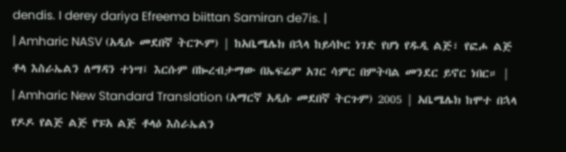dendis. I derey dariya Efreema biittan Samiran de7is. |
| Amharic NASV (አዲሱ መደበኛ ትርጒም) | ከአቤሜሌክ በኋላ ከይሳኮር ነገድ የሆነ የዱዲ ልጅ፣ የፎሖ ልጅ ቶላ እስራኤልን ለማዳን ተነሣ፤ እርሱም በኰረብታማው በኤፍሬም አገር ሳምር በምትባል መንደር ይኖር ነበር። |
| Amharic New Standard Translation (አማርኛ አዲሱ መደበኛ ትርጉም) 2005 | አቤሜሌክ ከሞተ በኋላ የዶዶ የልጅ ልጅ የፑአ ልጅ ቶላዕ እስራኤልን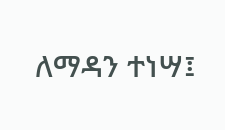ለማዳን ተነሣ፤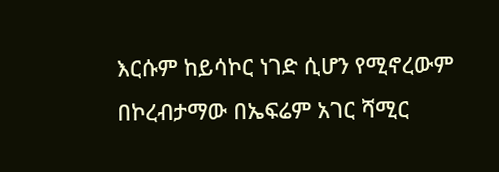እርሱም ከይሳኮር ነገድ ሲሆን የሚኖረውም በኮረብታማው በኤፍሬም አገር ሻሚር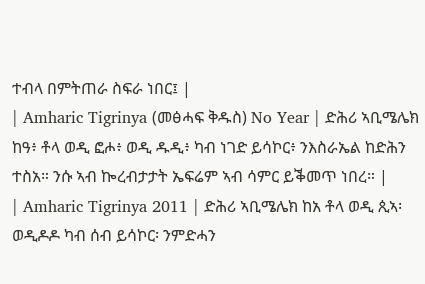ተብላ በምትጠራ ስፍራ ነበር፤ |
| Amharic Tigrinya (መፅሓፍ ቅዱስ) No Year | ድሕሪ ኣቢሜሌክ ከዓ፥ ቶላ ወዲ ፎሖ፥ ወዲ ዱዲ፥ ካብ ነገድ ይሳኮር፥ ንእስራኤል ከድሕን ተስአ። ንሱ ኣብ ኰረብታታት ኤፍሬም ኣብ ሳምር ይቕመጥ ነበረ። |
| Amharic Tigrinya 2011 | ድሕሪ ኣቢሜሌክ ከአ ቶላ ወዲ ጲኣ፡ ወዲዶዶ ካብ ሰብ ይሳኮር፡ ንምድሓን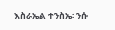እስራኤል ተንስኤ፡ ንሱ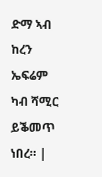ድማ ኣብ ከረን ኤፍሬም ካብ ሻሚር ይቕመጥ ነበረ። |